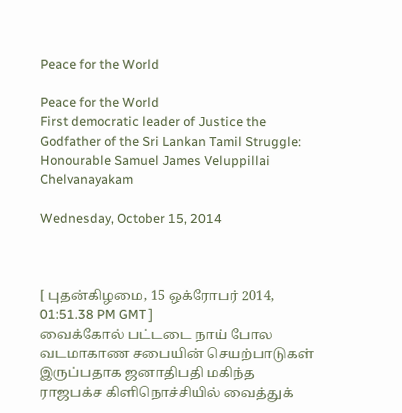Peace for the World

Peace for the World
First democratic leader of Justice the Godfather of the Sri Lankan Tamil Struggle: Honourable Samuel James Veluppillai Chelvanayakam

Wednesday, October 15, 2014



[ புதன்கிழமை, 15 ஒக்ரோபர் 2014, 01:51.38 PM GMT ]
வைக்கோல் பட்டடை நாய் போல வடமாகாண சபையின் செயற்பாடுகள் இருப்பதாக ஜனாதிபதி மகிந்த ராஜபக்ச கிளிநொச்சியில் வைத்துக்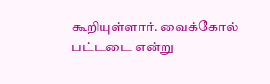கூறியுள்ளார். வைக்கோல் பட்டடை என்று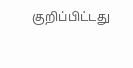குறிப்பிட்டது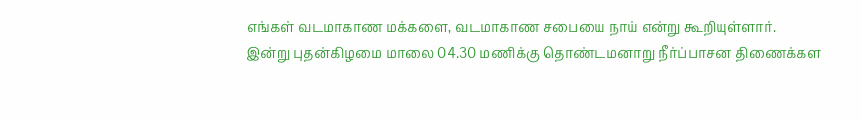எங்கள் வடமாகாண மக்களை, வடமாகாண சபையை நாய் என்று கூறியுள்ளார்.
இன்று புதன்கிழமை மாலை 04.30 மணிக்கு தொண்டமனாறு நீர்ப்பாசன திணைக்கள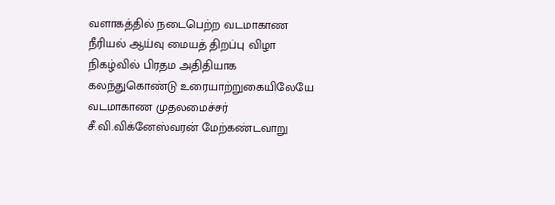வளாகத்தில் நடைபெற்ற வடமாகாண நீரியல் ஆய்வு மையத் திறப்பு விழா நிகழ்வில் பிரதம அதிதியாக கலந்துகொண்டு உரையாற்றுகையிலேயே வடமாகாண முதலமைச்சர் சீ.வி.விக்னேஸ்வரன் மேற்கண்டவாறு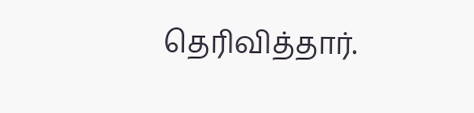தெரிவித்தார்.